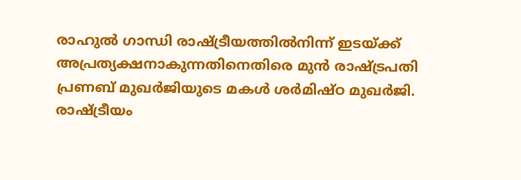രാഹുൽ ഗാന്ധി രാഷ്ട്രീയത്തിൽനിന്ന് ഇടയ്ക്ക് അപ്രത്യക്ഷനാകുന്നതിനെതിരെ മുൻ രാഷ്ട്രപതി പ്രണബ് മുഖർജിയുടെ മകൾ ശർമിഷ്ഠ മുഖർജി. രാഷ്ട്രീയം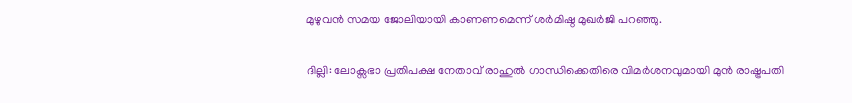മുഴുവൻ സമയ ജോലിയായി കാണണമെന്ന് ശർമിഷ്ഠ മുഖർജി പറഞ്ഞു.

ദില്ലി: ലോക്സഭാ പ്രതിപക്ഷ നേതാവ് രാഹുൽ ഗാന്ധിക്കെതിരെ വിമർശനവുമായി മുൻ രാഷ്ട്രപതി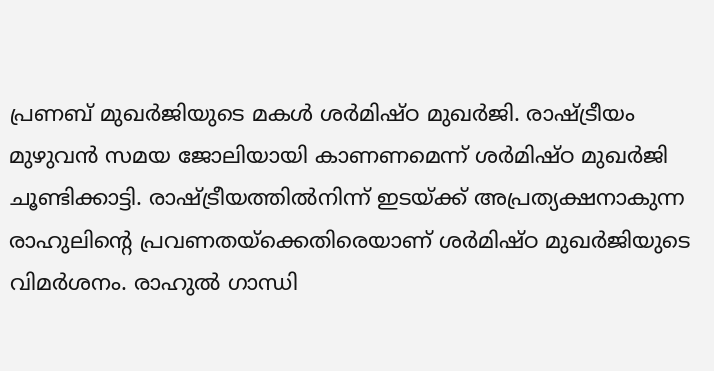പ്രണബ് മുഖർജിയുടെ മകൾ ശർമിഷ്ഠ മുഖർജി. രാഷ്ട്രീയം മുഴുവൻ സമയ ജോലിയായി കാണണമെന്ന് ശർമിഷ്ഠ മുഖർജി ചൂണ്ടിക്കാട്ടി. രാഷ്ട്രീയത്തിൽനിന്ന് ഇടയ്ക്ക് അപ്രത്യക്ഷനാകുന്ന രാഹുലിൻ്റെ പ്രവണതയ്ക്കെതിരെയാണ് ശർമിഷ്ഠ മുഖർജിയുടെ വിമർശനം. രാഹുൽ ഗാന്ധി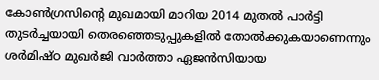കോൺഗ്രസിൻ്റെ മുഖമായി മാറിയ 2014 മുതൽ പാർട്ടി തുടർച്ചയായി തെരഞ്ഞെടുപ്പുകളിൽ തോൽക്കുകയാണെന്നും ശർമിഷ്ഠ മുഖർജി വാർത്താ ഏജൻസിയായ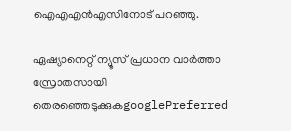ഐഎഎൻഎസിനോട് പറഞ്ഞു.

ഏഷ്യാനെറ്റ് ന്യൂസ് പ്രധാന വാർത്താ സ്രോതസായി തെരഞ്ഞെടുക്കുകgooglePreferred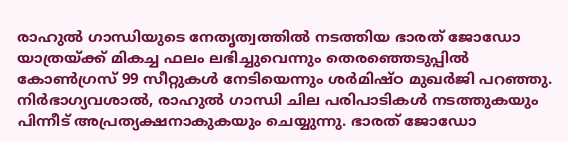രാഹുൽ ഗാന്ധിയുടെ നേതൃത്വത്തിൽ നടത്തിയ ഭാരത് ജോഡോ യാത്രയ്ക്ക് മികച്ച ഫലം ലഭിച്ചുവെന്നും തെരഞ്ഞെടുപ്പിൽ കോൺഗ്രസ് 99 സീറ്റുകൾ നേടിയെന്നും ശർമിഷ്ഠ മുഖർജി പറഞ്ഞു. നിർഭാഗ്യവശാൽ, രാഹുൽ ഗാന്ധി ചില പരിപാടികൾ നടത്തുകയും പിന്നീട് അപ്രത്യക്ഷനാകുകയും ചെയ്യുന്നു. ഭാരത് ജോഡോ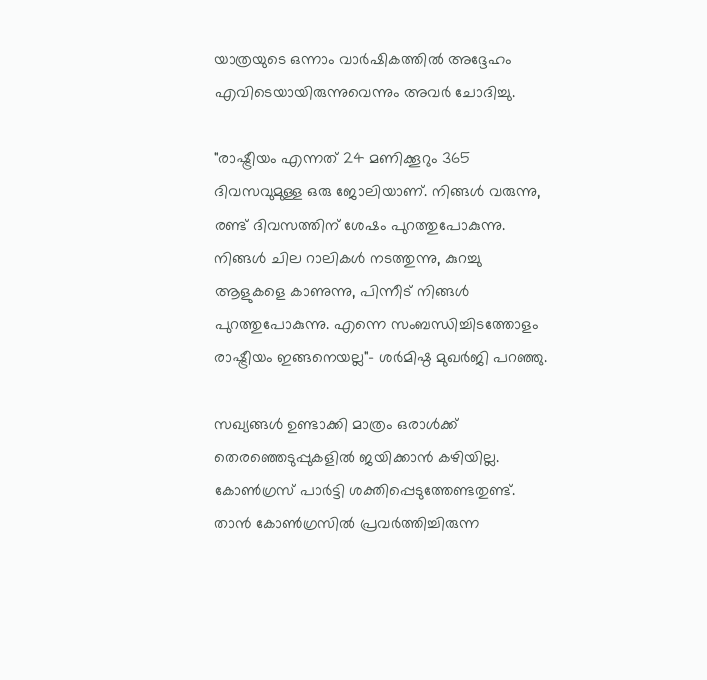യാത്രയുടെ ഒന്നാം വാർഷികത്തിൽ അദ്ദേഹം എവിടെയായിരുന്നുവെന്നും അവർ ചോദിച്ചു.

"രാഷ്ട്രീയം എന്നത് 24 മണിക്കൂറും 365 ദിവസവുമുള്ള ഒരു ജോലിയാണ്. നിങ്ങൾ വരുന്നു, രണ്ട് ദിവസത്തിന് ശേഷം പുറത്തുപോകുന്നു. നിങ്ങൾ ചില റാലികൾ നടത്തുന്നു, കുറച്ചു ആളുകളെ കാണുന്നു, പിന്നീട് നിങ്ങൾ പുറത്തുപോകുന്നു. എന്നെ സംബന്ധിച്ചിടത്തോളം രാഷ്ട്രീയം ഇങ്ങനെയല്ല"- ശർമിഷ്ഠ മുഖർജി പറഞ്ഞു.

സഖ്യങ്ങൾ ഉണ്ടാക്കി മാത്രം ഒരാൾക്ക് തെരഞ്ഞെടുപ്പുകളിൽ ജയിക്കാൻ കഴിയില്ല. കോൺഗ്രസ് പാർട്ടി ശക്തിപ്പെടുത്തേണ്ടതുണ്ട്. താൻ കോൺഗ്രസിൽ പ്രവർത്തിച്ചിരുന്ന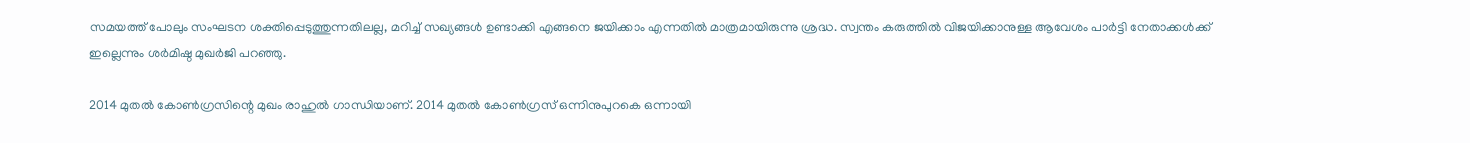സമയത്ത് പോലും സംഘടന ശക്തിപ്പെടുത്തുന്നതിലല്ല, മറിച്ച് സഖ്യങ്ങൾ ഉണ്ടാക്കി എങ്ങനെ ജയിക്കാം എന്നതിൽ മാത്രമായിരുന്നു ശ്രദ്ധ. സ്വന്തം കരുത്തിൽ വിജയിക്കാനുള്ള ആവേശം പാർട്ടി നേതാക്കൾക്ക് ഇല്ലെന്നും ശർമിഷ്ഠ മുഖർജി പറഞ്ഞു.

2014 മുതൽ കോൺഗ്രസിന്റെ മുഖം രാഹുൽ ഗാന്ധിയാണ്. 2014 മുതൽ കോൺഗ്രസ് ഒന്നിനുപുറകെ ഒന്നായി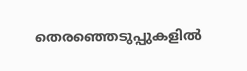തെരഞ്ഞെടുപ്പുകളിൽ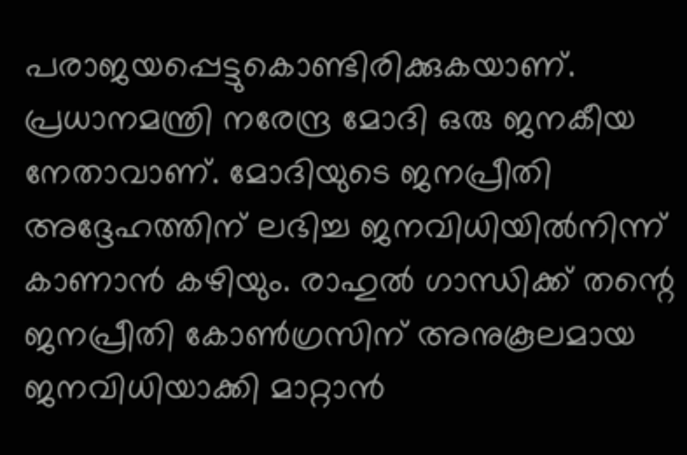പരാജയപ്പെട്ടുകൊണ്ടിരിക്കുകയാണ്. പ്രധാനമന്ത്രി നരേന്ദ്ര മോദി ഒരു ജനകീയ നേതാവാണ്. മോദിയുടെ ജനപ്രീതി അദ്ദേഹത്തിന് ലഭിച്ച ജനവിധിയിൽനിന്ന് കാണാൻ കഴിയും. രാഹുൽ ഗാന്ധിക്ക് തന്റെ ജനപ്രീതി കോൺഗ്രസിന് അനുകൂലമായ ജനവിധിയാക്കി മാറ്റാൻ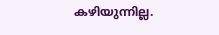കഴിയുന്നില്ല.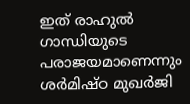ഇത് രാഹുൽ ഗാന്ധിയുടെ പരാജയമാണെന്നും ശർമിഷ്ഠ മുഖർജി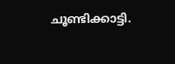ചൂണ്ടിക്കാട്ടി.